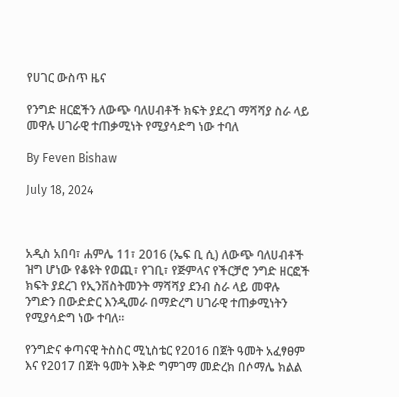የሀገር ውስጥ ዜና

የንግድ ዘርፎችን ለውጭ ባለሀብቶች ክፍት ያደረገ ማሻሻያ ስራ ላይ መዋሉ ሀገራዊ ተጠቃሚነት የሚያሳድግ ነው ተባለ

By Feven Bishaw

July 18, 2024



አዲስ አበባ፣ ሐምሌ 11፣ 2016 (ኤፍ ቢ ሲ) ለውጭ ባለሀብቶች ዝግ ሆነው የቆዩት የወጪ፣ የገቢ፣ የጅምላና የችርቻሮ ንግድ ዘርፎች ክፍት ያደረገ የኢንቨስትመንት ማሻሻያ ደንብ ስራ ላይ መዋሉ ንግድን በውድድር እንዲመራ በማድረግ ሀገራዊ ተጠቃሚነትን የሚያሳድግ ነው ተባለ፡፡

የንግድና ቀጣናዊ ትስስር ሚኒስቴር የ2016 በጀት ዓመት አፈፃፀም እና የ2017 በጀት ዓመት እቅድ ግምገማ መድረክ በሶማሌ ክልል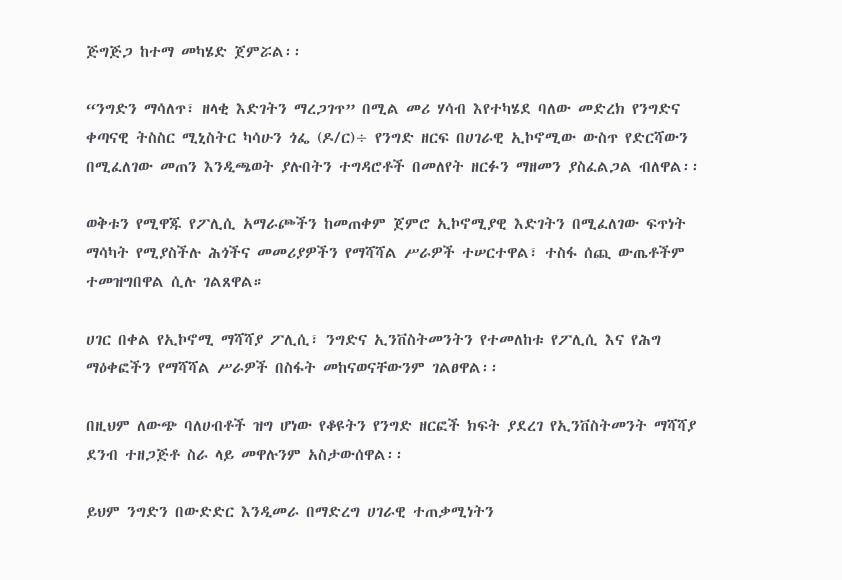ጅግጅጋ ከተማ መካሄድ ጀምሯል፡፡

“ንግድን ማሳለጥ፣ ዘላቂ እድገትን ማረጋገጥ” በሚል መሪ ሃሳብ እየተካሄደ ባለው መድረክ የንግድና ቀጣናዊ ትስስር ሚኒስትር ካሳሁን ጎፌ (ዶ/ር)÷ የንግድ ዘርፍ በሀገራዊ ኢኮኖሚው ውስጥ የድርሻውን በሚፈለገው መጠን እንዲጫወት ያሉበትን ተግዳሮቶች በመለየት ዘርፉን ማዘመን ያስፈልጋል ብለዋል፡፡

ወቅቱን የሚዋጁ የፖሊሲ አማራጮችን ከመጠቀም ጀምሮ ኢኮኖሚያዊ እድገትን በሚፈለገው ፍጥነት ማሳካት የሚያስችሉ ሕጎችና መመሪያዎችን የማሻሻል ሥራዎች ተሠርተዋል፣ ተስፋ ሰጪ ውጤቶችም ተመዝግበዋል ሲሉ ገልጸዋል።

ሀገር በቀል የኢኮኖሚ ማሻሻያ ፖሊሲ፣ ንግድና ኢንቨስትመንትን የተመለከቱ የፖሊሲ እና የሕግ ማዕቀፎችን የማሻሻል ሥራዎች በስፋት መከናወናቸውንም ገልፀዋል፡፡

በዚህም ለውጭ ባለሀብቶች ዝግ ሆነው የቆዩትን የንግድ ዘርፎች ክፍት ያደረገ የኢንቨስትመንት ማሻሻያ ደንብ ተዘጋጅቶ ስራ ላይ መዋሉንም አስታውሰዋል፡፡

ይህም ንግድን በውድድር እንዲመራ በማድረግ ሀገራዊ ተጠቃሚነትን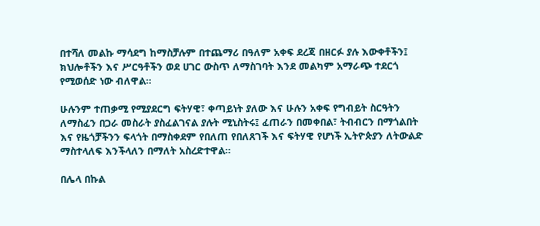በተሻለ መልኩ ማሳደግ ከማስቻሉም በተጨማሪ በዓለም አቀፍ ደረጃ በዘርፉ ያሉ እውቀቶችን፤ ክህሎቶችን እና ሥርዓቶችን ወደ ሀገር ውስጥ ለማስገባት እንደ መልካም አማራጭ ተደርጎ የሚወሰድ ነው ብለዋል።

ሁሉንም ተጠቃሚ የሚያደርግ ፍትሃዊ፣ ቀጣይነት ያለው እና ሁሉን አቀፍ የግብይት ስርዓትን ለማስፈን በጋራ መስራት ያስፈልገናል ያሉት ሚኒስትሩ፤ ፈጠራን በመቀበል፣ ትብብርን በማጎልበት እና የዜጎቻችንን ፍላጎት በማስቀደም የበለጠ የበለጸገች እና ፍትሃዊ የሆነች ኢትዮጵያን ለትውልድ ማስተላለፍ እንችላለን በማለት አስረድተዋል።

በሌላ በኩል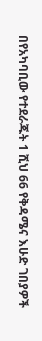በየአካባቢው የተደራጁት 1 ሺህ 66 የቅዳሜና እሁድ ገበያዎች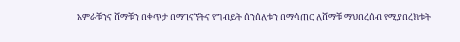አምራቹንና ሸማቹን በቀጥታ በማገናኘትና የግብይት ሰንሰለቱን በማሳጠር ለሸማቹ ማህበረሰብ የሚያበረክቱት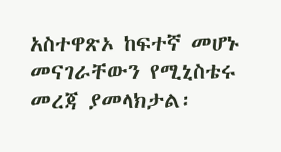አስተዋጽኦ ከፍተኛ መሆኑ መናገራቸውን የሚኒስቴሩ መረጃ ያመላክታል፡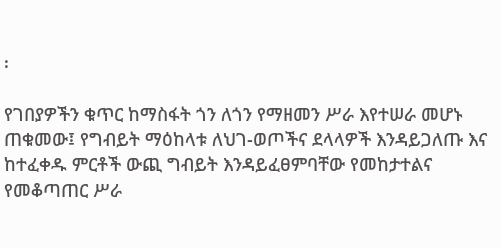፡

የገበያዎችን ቁጥር ከማስፋት ጎን ለጎን የማዘመን ሥራ እየተሠራ መሆኑ ጠቁመው፤ የግብይት ማዕከላቱ ለህገ-ወጦችና ደላላዎች እንዳይጋለጡ እና ከተፈቀዱ ምርቶች ውጪ ግብይት እንዳይፈፀምባቸው የመከታተልና የመቆጣጠር ሥራ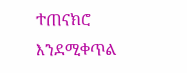ተጠናክሮ እንደሚቀጥል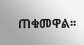ጠቁመዋል፡፡